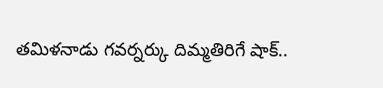తమిళనాడు గవర్నర్కు దిమ్మతిరిగే షాక్..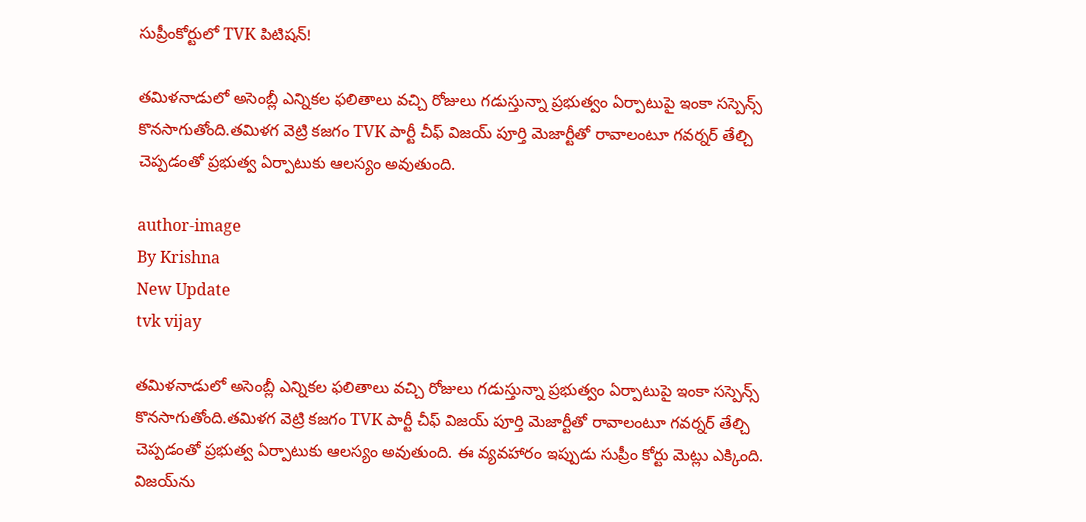సుప్రీంకోర్టులో TVK పిటిషన్!

తమిళనాడులో అసెంబ్లీ ఎన్నికల ఫలితాలు వచ్చి రోజులు గడుస్తున్నా ప్రభుత్వం ఏర్పాటుపై ఇంకా సస్పెన్స్ కొనసాగుతోంది.తమిళగ వెట్రి కజగం TVK పార్టీ చీఫ్ విజయ్ పూర్తి మెజార్టీతో రావాలంటూ గవర్నర్ తేల్చి చెప్పడంతో ప్రభుత్వ ఏర్పాటుకు ఆలస్యం అవుతుంది.

author-image
By Krishna
New Update
tvk vijay

తమిళనాడులో అసెంబ్లీ ఎన్నికల ఫలితాలు వచ్చి రోజులు గడుస్తున్నా ప్రభుత్వం ఏర్పాటుపై ఇంకా సస్పెన్స్ కొనసాగుతోంది.తమిళగ వెట్రి కజగం TVK పార్టీ చీఫ్ విజయ్ పూర్తి మెజార్టీతో రావాలంటూ గవర్నర్ తేల్చి చెప్పడంతో ప్రభుత్వ ఏర్పాటుకు ఆలస్యం అవుతుంది. ఈ వ్యవహారం ఇప్పుడు సుప్రీం కోర్టు మెట్లు ఎక్కింది. విజయ్‌ను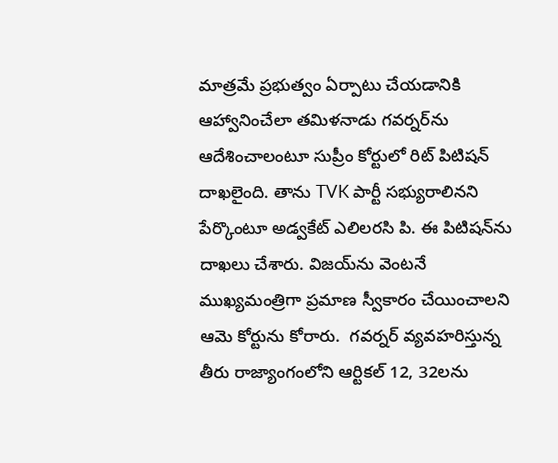మాత్రమే ప్రభుత్వం ఏర్పాటు చేయడానికి ఆహ్వానించేలా తమిళనాడు గవర్నర్‌ను ఆదేశించాలంటూ సుప్రీం కోర్టులో రిట్ పిటిషన్ దాఖలైంది. తాను TVK పార్టీ సభ్యురాలినని పేర్కొంటూ అడ్వకేట్ ఎలిలరసి పి. ఈ పిటిషన్‌ను దాఖలు చేశారు. విజయ్‌ను వెంటనే ముఖ్యమంత్రిగా ప్రమాణ స్వీకారం చేయించాలని ఆమె కోర్టును కోరారు.  గవర్నర్ వ్యవహరిస్తున్న తీరు రాజ్యాంగంలోని ఆర్టికల్ 12, 32లను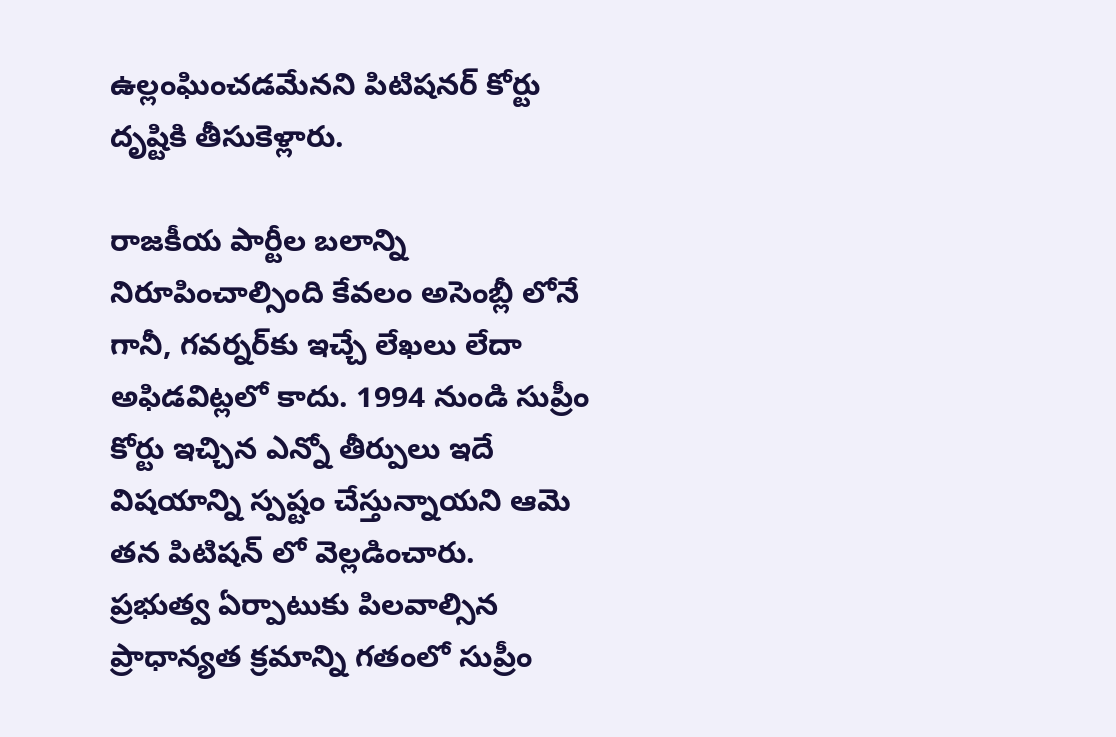ఉల్లంఘించడమేనని పిటిషనర్ కోర్టు దృష్టికి తీసుకెళ్లారు.

రాజకీయ పార్టీల బలాన్ని నిరూపించాల్సింది కేవలం అసెంబ్లీ లోనే గానీ, గవర్నర్‌కు ఇచ్చే లేఖలు లేదా అఫిడవిట్లలో కాదు. 1994 నుండి సుప్రీం కోర్టు ఇచ్చిన ఎన్నో తీర్పులు ఇదే విషయాన్ని స్పష్టం చేస్తున్నాయని ఆమె తన పిటిషన్ లో వెల్లడించారు.  ప్రభుత్వ ఏర్పాటుకు పిలవాల్సిన ప్రాధాన్యత క్రమాన్ని గతంలో సుప్రీం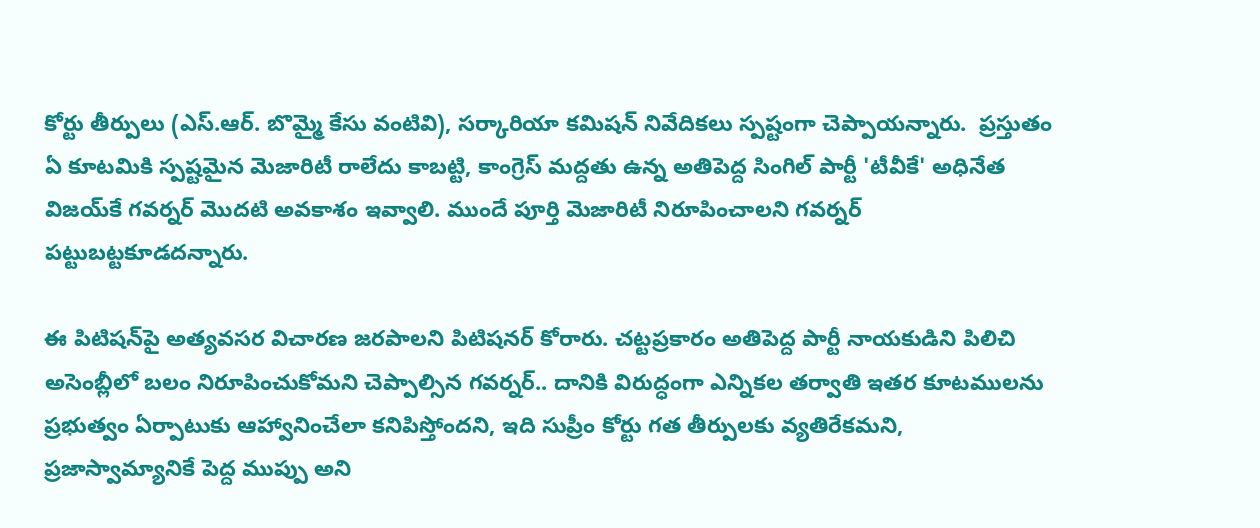కోర్టు తీర్పులు (ఎస్.ఆర్. బొమ్మై కేసు వంటివి), సర్కారియా కమిషన్ నివేదికలు స్పష్టంగా చెప్పాయన్నారు.  ప్రస్తుతం ఏ కూటమికి స్పష్టమైన మెజారిటీ రాలేదు కాబట్టి, కాంగ్రెస్ మద్దతు ఉన్న అతిపెద్ద సింగిల్ పార్టీ 'టీవీకే' అధినేత విజయ్‌కే గవర్నర్ మొదటి అవకాశం ఇవ్వాలి. ముందే పూర్తి మెజారిటీ నిరూపించాలని గవర్నర్ పట్టుబట్టకూడదన్నారు.

ఈ పిటిషన్‌పై అత్యవసర విచారణ జరపాలని పిటిషనర్ కోరారు. చట్టప్రకారం అతిపెద్ద పార్టీ నాయకుడిని పిలిచి అసెంబ్లీలో బలం నిరూపించుకోమని చెప్పాల్సిన గవర్నర్.. దానికి విరుద్ధంగా ఎన్నికల తర్వాతి ఇతర కూటములను ప్రభుత్వం ఏర్పాటుకు ఆహ్వానించేలా కనిపిస్తోందని, ఇది సుప్రీం కోర్టు గత తీర్పులకు వ్యతిరేకమని, ప్రజాస్వామ్యానికే పెద్ద ముప్పు అని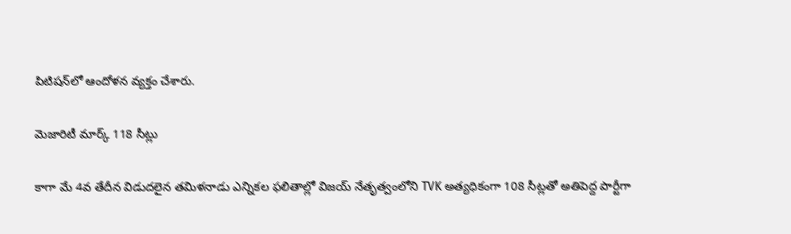పిటిషన్‌లో ఆందోళన వ్యక్తం చేశారు.

మెజారిటీ మార్క్ 118 సీట్లు

కాగా మే 4వ తేదీన విడుదలైన తమిళనాడు ఎన్నికల ఫలితాల్లో విజయ్ నేతృత్వంలోని TVK అత్యధికంగా 108 సీట్లతో అతిపెద్ద పార్టీగా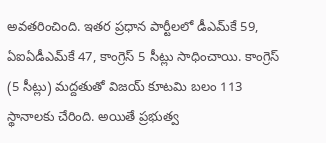అవతరించింది. ఇతర ప్రధాన పార్టీలలో డీఎమ్‌కే 59, ఏఐఏడీఎమ్‌కే 47, కాంగ్రెస్ 5 సీట్లు సాధించాయి. కాంగ్రెస్ (5 సీట్లు) మద్దతుతో విజయ్ కూటమి బలం 113 స్థానాలకు చేరింది. అయితే ప్రభుత్వ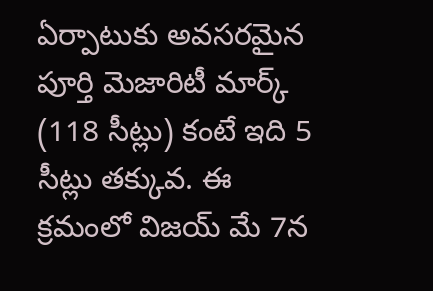ఏర్పాటుకు అవసరమైన పూర్తి మెజారిటీ మార్క్ (118 సీట్లు) కంటే ఇది 5 సీట్లు తక్కువ. ఈ క్రమంలో విజయ్ మే 7న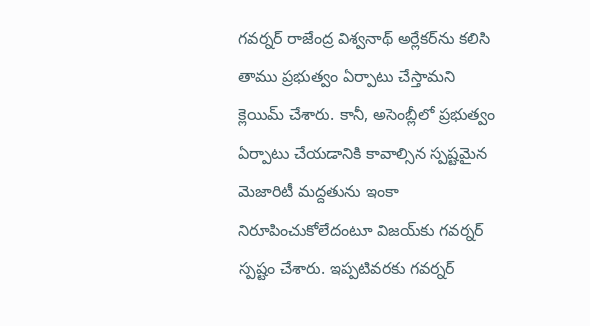గవర్నర్ రాజేంద్ర విశ్వనాథ్ అర్లేకర్‌ను కలిసి తాము ప్రభుత్వం ఏర్పాటు చేస్తామని క్లెయిమ్ చేశారు. కానీ, అసెంబ్లీలో ప్రభుత్వం ఏర్పాటు చేయడానికి కావాల్సిన స్పష్టమైన మెజారిటీ మద్దతును ఇంకా నిరూపించుకోలేదంటూ విజయ్‌కు గవర్నర్ స్పష్టం చేశారు. ఇప్పటివరకు గవర్నర్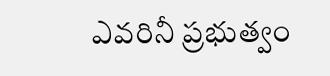ఎవరినీ ప్రభుత్వం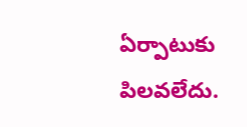ఏర్పాటుకు పిలవలేదు.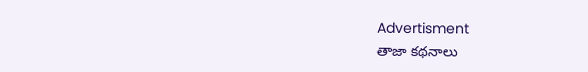Advertisment
తాజా కథనాలు